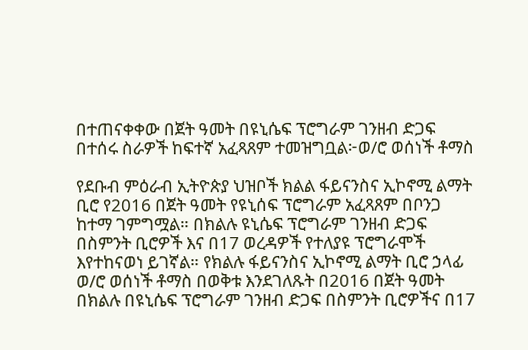በተጠናቀቀው በጀት ዓመት በዩኒሴፍ ፕሮግራም ገንዘብ ድጋፍ በተሰሩ ስራዎች ከፍተኛ አፈጻጸም ተመዝግቧል፦ወ/ሮ ወሰነች ቶማስ

የደቡብ ምዕራብ ኢትዮጵያ ህዝቦች ክልል ፋይናንስና ኢኮኖሚ ልማት ቢሮ የ2016 በጀት ዓመት የዩኒሰፍ ፕሮግራም አፈጻጸም በቦንጋ ከተማ ገምግሟል። በክልሉ ዩኒሴፍ ፕሮግራም ገንዘብ ድጋፍ በስምንት ቢሮዎች እና በ17 ወረዳዎች የተለያዩ ፕሮግራሞች እየተከናወነ ይገኛል። የክልሉ ፋይናንስና ኢኮኖሚ ልማት ቢሮ ኃላፊ ወ/ሮ ወሰነች ቶማስ በወቅቱ እንደገለጹት በ2016 በጀት ዓመት በክልሉ በዩኒሴፍ ፕሮግራም ገንዘብ ድጋፍ በስምንት ቢሮዎችና በ17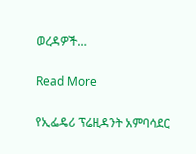ወረዳዎች…

Read More

የኢፌዴሪ ፕሬዚዳንት አምባሳደር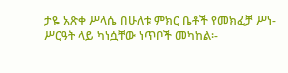ታዬ አጽቀ ሥላሴ በሁለቱ ምክር ቤቶች የመክፈቻ ሥነ-ሥርዓት ላይ ካነሷቸው ነጥቦች መካከል፡-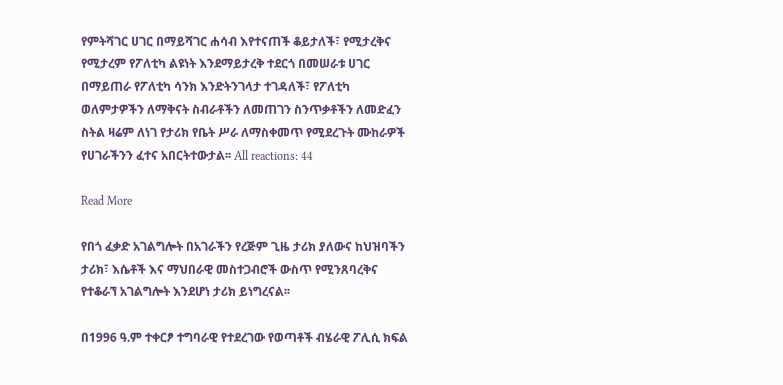የምትሻገር ሀገር በማይሻገር ሐሳብ እየተናጠች ቆይታለች፣ የሚታረቅና የሚታረም የፖለቲካ ልዩነት እንደማይታረቅ ተደርጎ በመሠራቱ ሀገር በማይጠራ የፖለቲካ ሳንክ እንድትንገላታ ተገዳለች፣ የፖለቲካ ወለምታዎችን ለማቅናት ስብራቶችን ለመጠገን ስንጥቃቶችን ለመድፈን ስትል ዛሬም ለነገ የታሪክ የቤት ሥራ ለማስቀመጥ የሚደረጉት ሙከራዎች የሀገራችንን ፈተና አበርትተውታል፡፡ All reactions: 44

Read More

የበጎ ፈቃድ አገልግሎት በአገራችን የረጅም ጊዜ ታሪክ ያለውና ከህዝባችን ታሪክ፣ እሴቶች እና ማህበራዊ መስተጋብሮች ውስጥ የሚንጸባረቅና የተቆራኘ አገልግሎት እንደሆነ ታሪክ ይነግረናል፡፡

በ1996 ዓ.ም ተቀርፆ ተግባራዊ የተደረገው የወጣቶች ብሄራዊ ፖሊሲ ክፍል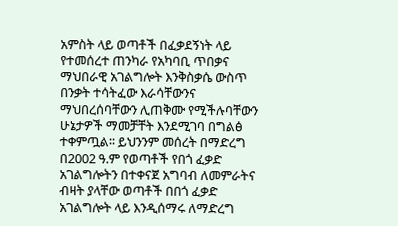አምስት ላይ ወጣቶች በፈቃደኝነት ላይ የተመሰረተ ጠንካራ የአካባቢ ጥበቃና ማህበራዊ አገልግሎት እንቅስቃሴ ውስጥ በንቃት ተሳትፈው እራሳቸውንና ማህበረሰባቸውን ሊጠቅሙ የሚችሉባቸውን ሁኔታዎች ማመቻቸት እንደሚገባ በግልፅ ተቀምጧል፡፡ ይህንንም መሰረት በማድረግ በ2002 ዓ.ም የወጣቶች የበጎ ፈቃድ አገልግሎትን በተቀናጀ አግባብ ለመምራትና ብዛት ያላቸው ወጣቶች በበጎ ፈቃድ አገልግሎት ላይ እንዲሰማሩ ለማድረግ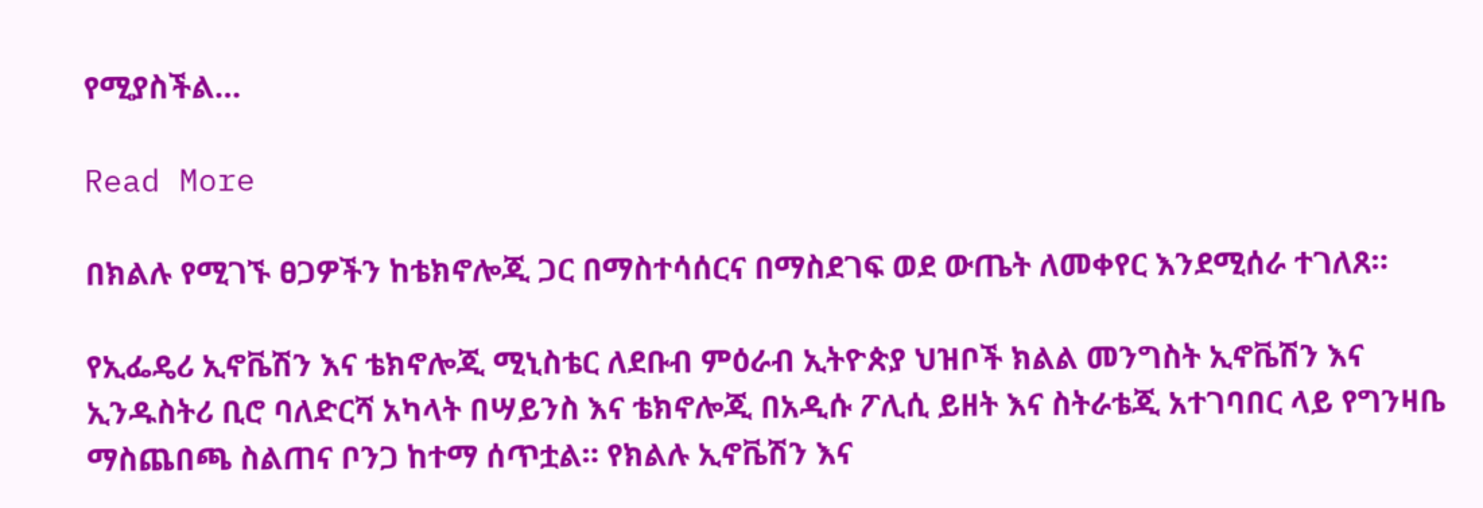የሚያስችል…

Read More

በክልሉ የሚገኙ ፀጋዎችን ከቴክኖሎጂ ጋር በማስተሳሰርና በማስደገፍ ወደ ውጤት ለመቀየር እንደሚሰራ ተገለጸ።

የኢፌዴሪ ኢኖቬሽን እና ቴክኖሎጂ ሚኒስቴር ለደቡብ ምዕራብ ኢትዮጵያ ህዝቦች ክልል መንግስት ኢኖቬሽን እና ኢንዱስትሪ ቢሮ ባለድርሻ አካላት በሣይንስ እና ቴክኖሎጂ በአዲሱ ፖሊሲ ይዘት እና ስትራቴጂ አተገባበር ላይ የግንዛቤ ማስጨበጫ ስልጠና ቦንጋ ከተማ ሰጥቷል። የክልሉ ኢኖቬሽን እና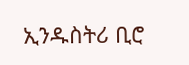ኢንዱስትሪ ቢሮ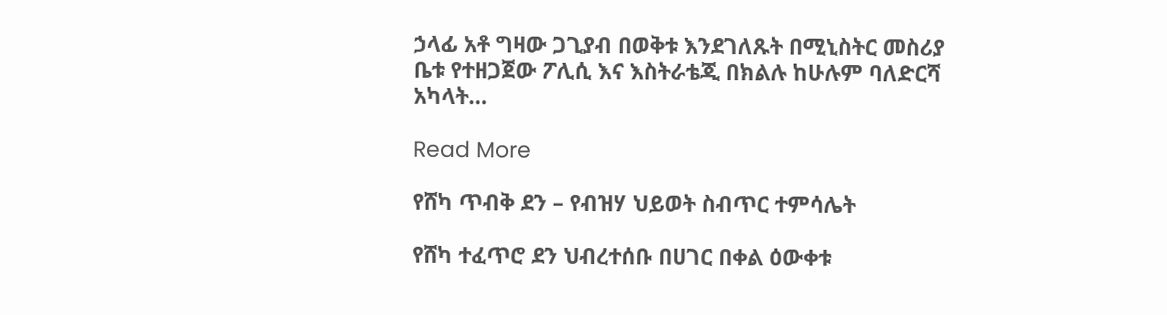ኃላፊ አቶ ግዛው ጋጊያብ በወቅቱ እንደገለጹት በሚኒስትር መስሪያ ቤቱ የተዘጋጀው ፖሊሲ እና እስትራቴጂ በክልሉ ከሁሉም ባለድርሻ አካላት…

Read More

የሸካ ጥብቅ ደን – የብዝሃ ህይወት ስብጥር ተምሳሌት

የሸካ ተፈጥሮ ደን ህብረተሰቡ በሀገር በቀል ዕውቀቱ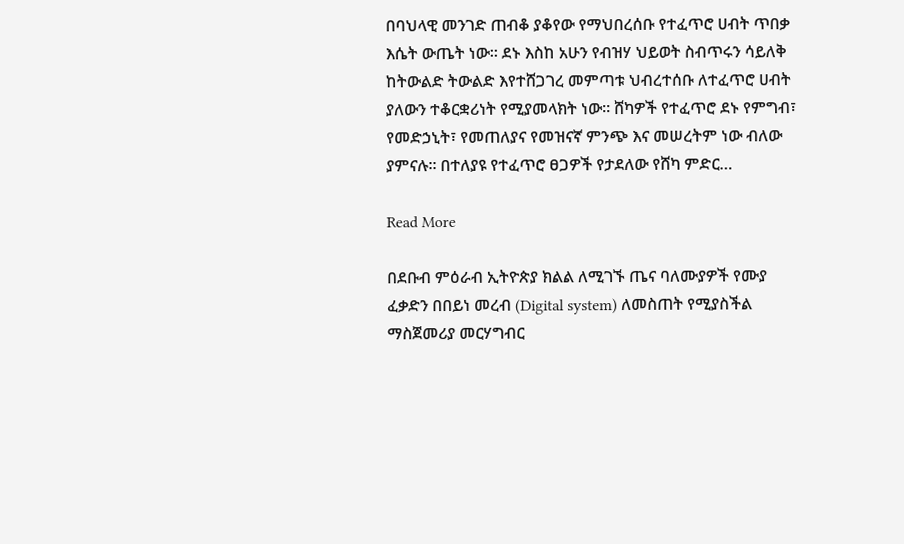በባህላዊ መንገድ ጠብቆ ያቆየው የማህበረሰቡ የተፈጥሮ ሀብት ጥበቃ እሴት ውጤት ነው። ደኑ እስከ አሁን የብዝሃ ህይወት ስብጥሩን ሳይለቅ ከትውልድ ትውልድ እየተሸጋገረ መምጣቱ ህብረተሰቡ ለተፈጥሮ ሀብት ያለውን ተቆርቋሪነት የሚያመላክት ነው። ሸካዎች የተፈጥሮ ደኑ የምግብ፣ የመድኃኒት፣ የመጠለያና የመዝናኛ ምንጭ እና መሠረትም ነው ብለው ያምናሉ። በተለያዩ የተፈጥሮ ፀጋዎች የታደለው የሸካ ምድር…

Read More

በደቡብ ምዕራብ ኢትዮጵያ ክልል ለሚገኙ ጤና ባለሙያዎች የሙያ ፈቃድን በበይነ መረብ (Digital system) ለመስጠት የሚያስችል ማስጀመሪያ መርሃግብር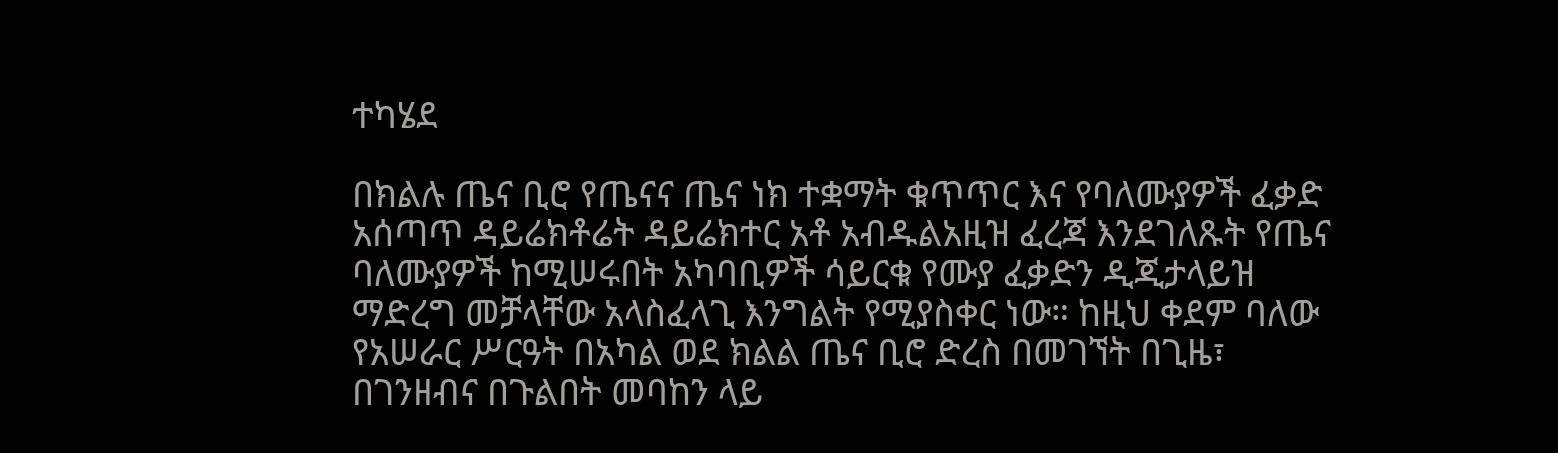ተካሄደ

በክልሉ ጤና ቢሮ የጤናና ጤና ነክ ተቋማት ቁጥጥር እና የባለሙያዎች ፈቃድ አሰጣጥ ዳይሬክቶሬት ዳይሬክተር አቶ አብዱልአዚዝ ፈረጃ እንደገለጹት የጤና ባለሙያዎች ከሚሠሩበት አካባቢዎች ሳይርቁ የሙያ ፈቃድን ዲጂታላይዝ ማድረግ መቻላቸው አላስፈላጊ እንግልት የሚያስቀር ነው። ከዚህ ቀደም ባለው የአሠራር ሥርዓት በአካል ወደ ክልል ጤና ቢሮ ድረስ በመገኘት በጊዜ፣ በገንዘብና በጉልበት መባከን ላይ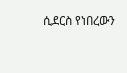ሲደርስ የነበረውን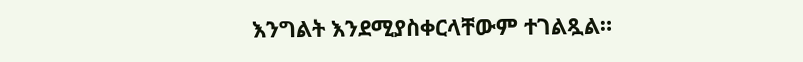እንግልት እንደሚያስቀርላቸውም ተገልጿል።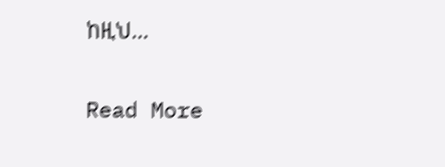ከዚህ…

Read More